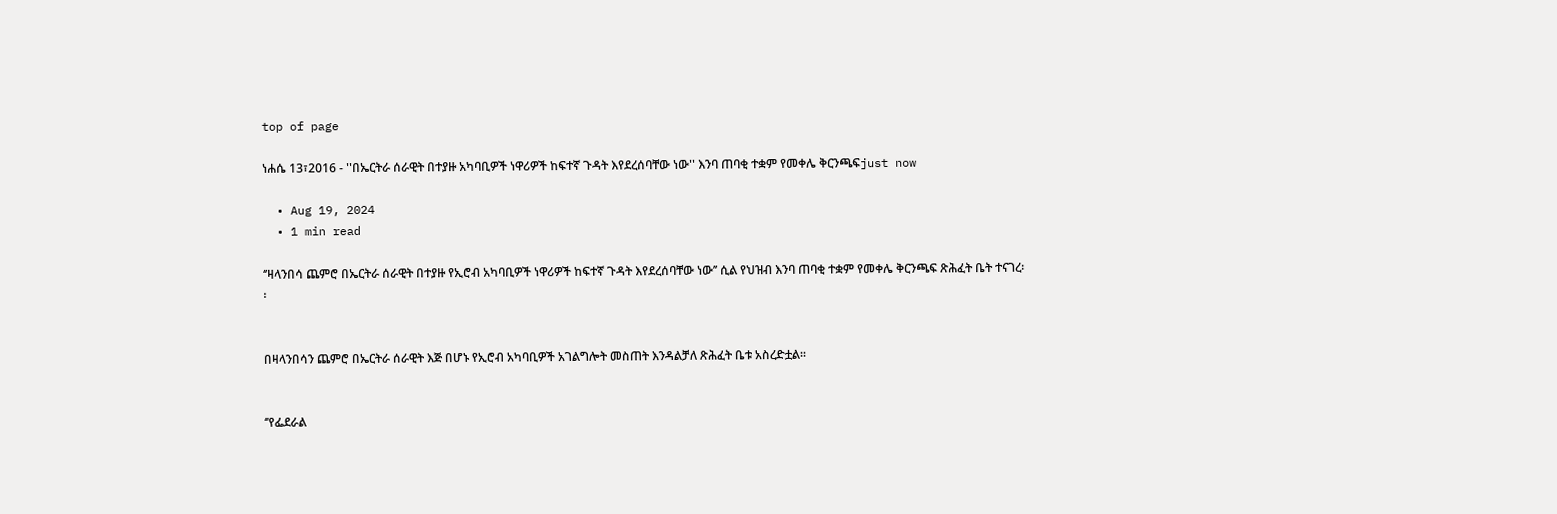top of page

ነሐሴ 13፣2016 - ''በኤርትራ ሰራዊት በተያዙ አካባቢዎች ነዋሪዎች ከፍተኛ ጉዳት እየደረሰባቸው ነው'' እንባ ጠባቂ ተቋም የመቀሌ ቅርንጫፍjust now

  • Aug 19, 2024
  • 1 min read

‘’ዛላንበሳ ጨምሮ በኤርትራ ሰራዊት በተያዙ የኢሮብ አካባቢዎች ነዋሪዎች ከፍተኛ ጉዳት እየደረሰባቸው ነው’’ ሲል የህዝብ እንባ ጠባቂ ተቋም የመቀሌ ቅርንጫፍ ጽሕፈት ቤት ተናገረ፡፡


በዛላንበሳን ጨምሮ በኤርትራ ሰራዊት እጅ በሆኑ የኢሮብ አካባቢዎች አገልግሎት መስጠት እንዳልቻለ ጽሕፈት ቤቱ አስረድቷል፡፡


‘’የፌደራል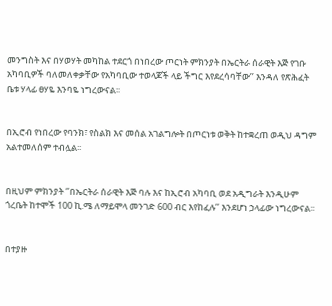መንግስት እና በሃወሃት መካከል ተደርጎ በነበረው ጦርነት ምክንያት በኤርትራ ሰራዊት እጅ የገቡ አካባቢዎች ባለመለቀቃቸው የአካባቢው ተወላጆች ላይ ችግር እየደረሳባቸው’’ እንዳለ የጽሕፈት ቤቱ ሃላፊ ፀሃዬ እንባዬ ነግረውናል፡፡


በኢሮብ የነበረው የባንክ፣ የስልክ እና መሰል አገልግሎት በጦርነቱ ወቅት ከተቋረጠ ወዲህ ዳግም አልተመለሰም ተብሏል፡፡


በዚህም ምክንያት ‘’በኤርትራ ሰራዊት እጅ ባሉ እና ከኢሮብ አካባቢ ወደ አዲግራት እንዲሁም ጎረቤት ከተሞች 100 ኪ.ሜ ለማይሞላ መንገድ 600 ብር እየከፈሉ’’ እንደሆነ ኃላፊው ነግረውናል፡፡


በተያዙ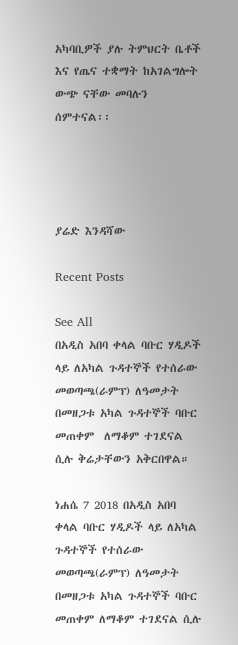አካባቢዎች ያሉ ትምህርት ቤቶች እና የጤና ተቋማት ከአገልግሎት ውጭ ናቸው መባሉን ሰምተናል፡፡




ያሬድ እንዳሻው

Recent Posts

See All
በአዲስ አበባ ቀላል ባቡር ሃዲዶች ላይ ለአካል ጉዳተኞች የተሰራው መወጣጫ(ራምፕ) ለዓመታት በመዘጋቱ አካል ጉዳተኞች ባቡር መጠቀም  ለማቆም ተገደናል ሲሉ ቅሬታቸውን አቅርበዋል።

ነሐሴ 7 2018 በአዲስ አበባ ቀላል ባቡር ሃዲዶች ላይ ለአካል ጉዳተኞች የተሰራው መወጣጫ(ራምፕ) ለዓመታት በመዘጋቱ አካል ጉዳተኞች ባቡር መጠቀም ለማቆም ተገደናል ሲሉ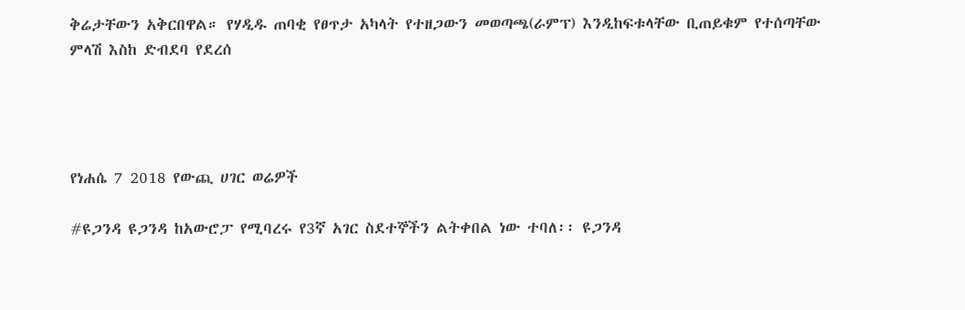ቅሬታቸውን አቅርበዋል። የሃዲዱ ጠባቂ የፀጥታ አካላት የተዘጋውን መወጣጫ(ራምፕ) እንዲከፍቱላቸው ቢጠይቁም የተሰጣቸው ምላሽ እስከ ድብደባ የደረሰ




የነሐሴ 7 2018 የውጪ ሀገር ወሬዎች

#ዩጋንዳ ዩጋንዳ ከአውሮፓ የሚባረሩ የ3ኛ አገር ስደተኞችን ልትቀበል ነው ተባለ፡፡ ዩጋንዳ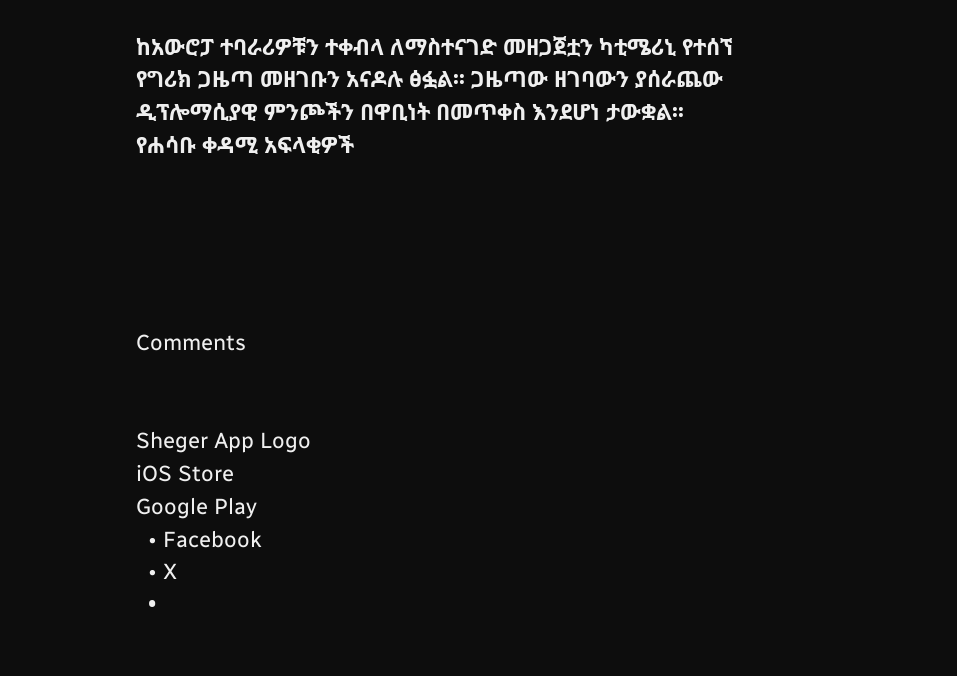ከአውሮፓ ተባራሪዎቹን ተቀብላ ለማስተናገድ መዘጋጀቷን ካቲሜሪኒ የተሰኘ የግሪክ ጋዜጣ መዘገቡን አናዶሉ ፅፏል፡፡ ጋዜጣው ዘገባውን ያሰራጨው ዲፕሎማሲያዊ ምንጮችን በዋቢነት በመጥቀስ እንደሆነ ታውቋል፡፡ የሐሳቡ ቀዳሚ አፍላቂዎች





Comments


Sheger App Logo
iOS Store
Google Play
  • Facebook
  • X
  •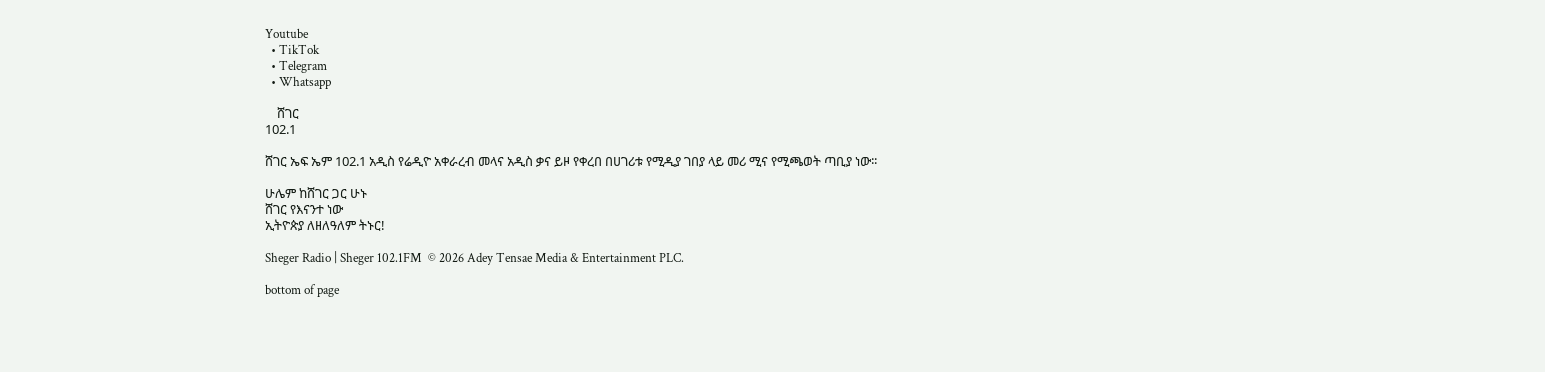Youtube
  • TikTok
  • Telegram
  • Whatsapp

    ሸገር
102.1

ሸገር ኤፍ ኤም 102.1 አዲስ የሬዲዮ አቀራረብ መላና አዲስ ቃና ይዞ የቀረበ በሀገሪቱ የሚዲያ ገበያ ላይ መሪ ሚና የሚጫወት ጣቢያ ነው፡፡

ሁሌም ከሸገር ጋር ሁኑ
ሸገር የእናንተ ነው
ኢትዮጵያ ለዘለዓለም ትኑር!

Sheger Radio | Sheger 102.1FM  © 2026 Adey Tensae Media & Entertainment PLC.

bottom of page